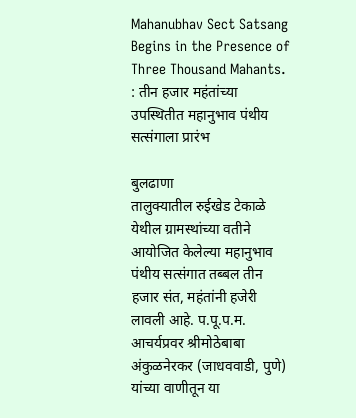Mahanubhav Sect Satsang Begins in the Presence of Three Thousand Mahants. : तीन हजार महंतांच्या उपस्थितीत महानुभाव पंथीय सत्संगाला प्रारंभ

बुलढाणा
तालुक्यातील रुईखेड टेकाळे येथील ग्रामस्थांच्या वतीने आयोजित केलेल्या महानुभाव पंथीय सत्संगात तब्बल तीन हजार संत, महंतांनी हजेरी लावली आहे. प.पू.प.म. आचर्यप्रवर श्रीमोठेबाबा अंकुळनेरकर (जाधववाडी, पुणे) यांच्या वाणीतून या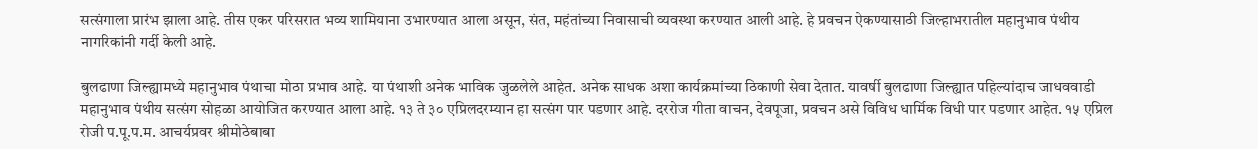सत्संगाला प्रारंभ झाला आहे. तीस एकर परिसरात भव्य शामियाना उभारण्यात आला असून, संत, महंतांच्या निवासाची व्यवस्था करण्यात आली आहे. हे प्रवचन ऐकण्यासाठी जिल्हाभरातील महानुभाव पंथीय नागरिकांनी गर्दी केली आहे.

बुलढाणा जिल्ह्यामध्ये महानुभाव पंथाचा मोठा प्रभाव आहे. या पंथाशी अनेक भाविक जुळलेले आहेत. अनेक साधक अशा कार्यक्रमांच्या ठिकाणी सेवा देतात. यावर्षी बुलढाणा जिल्ह्यात पहिल्यांदाच जाधववाडी महानुभाव पंथीय सत्संग सोहळा आयोजित करण्यात आला आहे. १३ ते ३० एप्रिलदरम्यान हा सत्संग पार पडणार आहे. दररोज गीता वाचन, देवपूजा, प्रवचन असे विविध धार्मिक विधी पार पडणार आहेत. १५ एप्रिल रोजी प.पू.प.म. आचर्यप्रवर श्रीमोठेबाबा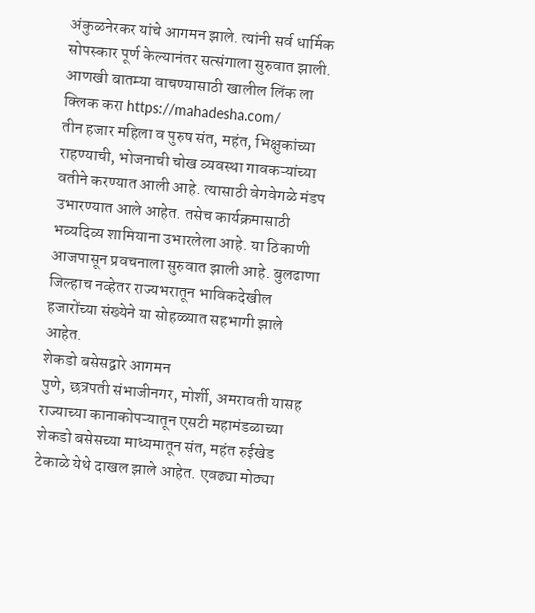अंकुळनेरकर यांचे आगमन झाले. त्यांनी सर्व धार्मिक सोपस्कार पूर्ण केल्यानंतर सत्संगाला सुरुवात झाली.
आणखी बातम्या वाचण्यासाठी खालील लिंक ला क्लिक करा https://mahadesha.com/
तीन हजार महिला व पुरुष संत, महंत, भिक्षुकांच्या राहण्याची, भोजनाची चोख व्यवस्था गावकऱ्यांच्या वतीने करण्यात आली आहे. त्यासाठी वेगवेगळे मंडप उभारण्यात आले आहेत. तसेच कार्यक्रमासाठी भव्यदिव्य शामियाना उभारलेला आहे. या ठिकाणी आजपासून प्रवचनाला सुरुवात झाली आहे. बुलढाणा जिल्हाच नव्हेतर राज्यभरातून भाविकदेखील हजारोंच्या संख्येने या सोहळ्यात सहभागी झाले आहेत.
शेकडो बसेसद्वारे आगमन
पुणे, छत्रपती संभाजीनगर, मोर्शी, अमरावती यासह राज्याच्या कानाकोपऱ्यातून एसटी महामंडळाच्या शेकडो बसेसच्या माध्यमातून संत, महंत रुईखेड टेकाळे येथे दाखल झाले आहेत. एवढ्या मोठ्या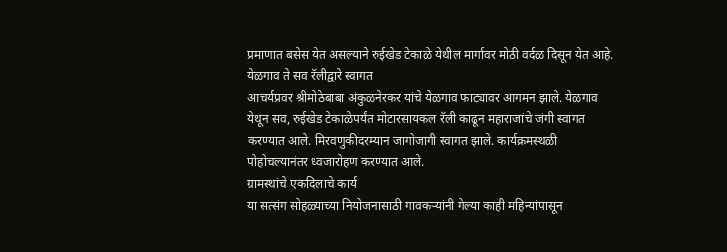प्रमाणात बसेस येत असल्याने रुईखेड टेकाळे येथील मार्गावर मोठी वर्दळ दिसून येत आहे.
येळगाव ते सव रॅलीद्वारे स्वागत
आचर्यप्रवर श्रीमोठेबाबा अंकुळनेरकर यांचे येळगाव फाट्यावर आगमन झाले. येळगाव येथून सव, रुईखेड टेकाळेपर्यंत मोटारसायकल रॅली काढून महाराजांचे जंगी स्वागत करण्यात आले. मिरवणुकीदरम्यान जागोजागी स्वागत झाले. कार्यक्रमस्थळी पोहोचल्यानंतर ध्वजारोहण करण्यात आले.
ग्रामस्थांचे एकदिलाचे कार्य
या सत्संग सोहळ्याच्या नियोजनासाठी गावकऱ्यांनी गेल्या काही महिन्यांपासून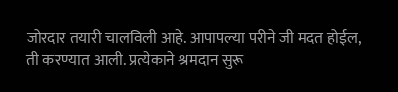जोरदार तयारी चालविली आहे. आपापल्या परीने जी मदत होईल, ती करण्यात आली. प्रत्येकाने श्रमदान सुरू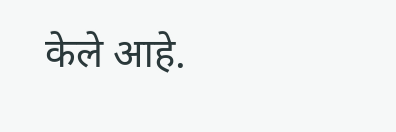केले आहे.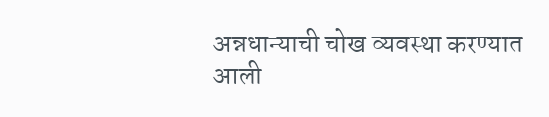अन्नधान्याची चोख व्यवस्था करण्यात आली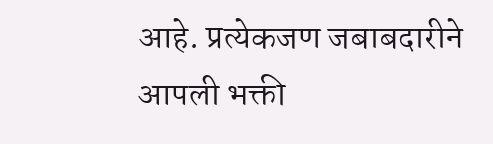आहे. प्रत्येकजण जबाबदारीने आपली भक्ती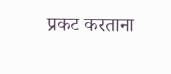प्रकट करताना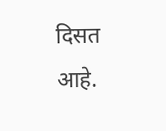दिसत आहे.